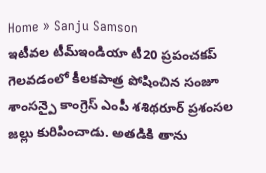Home » Sanju Samson
ఇటీవల టీమ్ఇండియా టీ20 ప్రపంచకప్ గెలవడంలో కీలకపాత్ర పోషించిన సంజూ శాంసన్పై కాంగ్రెస్ ఎంపీ శశిథరూర్ ప్రశంసల జల్లు కురిపించాడు. అతడికి తాను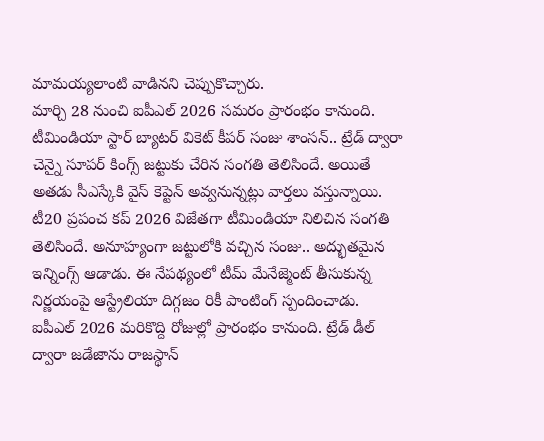మామయ్యలాంటి వాడినని చెప్పుకొచ్చారు.
మార్చి 28 నుంచి ఐపీఎల్ 2026 సమరం ప్రారంభం కానుంది. టీమిండియా స్టార్ బ్యాటర్ వికెట్ కీపర్ సంజు శాంసన్.. ట్రేడ్ ద్వారా చెన్నై సూపర్ కింగ్స్ జట్టుకు చేరిన సంగతి తెలిసిందే. అయితే అతడు సీఎస్కేకి వైస్ కెప్టెన్ అవ్వనున్నట్లు వార్తలు వస్తున్నాయి.
టీ20 ప్రపంచ కప్ 2026 విజేతగా టీమిండియా నిలిచిన సంగతి తెలిసిందే. అనూహ్యంగా జట్టులోకి వచ్చిన సంజు.. అద్భుతమైన ఇన్నింగ్స్ ఆడాడు. ఈ నేపథ్యంలో టీమ్ మేనేజ్మెంట్ తీసుకున్న నిర్ణయంపై ఆస్ట్రేలియా దిగ్గజం రికీ పాంటింగ్ స్పందించాడు.
ఐపీఎల్ 2026 మరికొద్ది రోజుల్లో ప్రారంభం కానుంది. ట్రేడ్ డీల్ ద్వారా జడేజాను రాజస్థాన్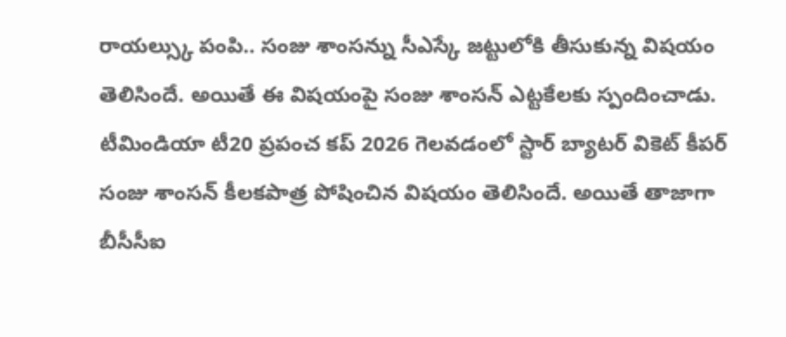రాయల్స్కు పంపి.. సంజు శాంసన్ను సీఎస్కే జట్టులోకి తీసుకున్న విషయం తెలిసిందే. అయితే ఈ విషయంపై సంజు శాంసన్ ఎట్టకేలకు స్పందించాడు.
టీమిండియా టీ20 ప్రపంచ కప్ 2026 గెలవడంలో స్టార్ బ్యాటర్ వికెట్ కీపర్ సంజు శాంసన్ కీలకపాత్ర పోషించిన విషయం తెలిసిందే. అయితే తాజాగా బీసీసీఐ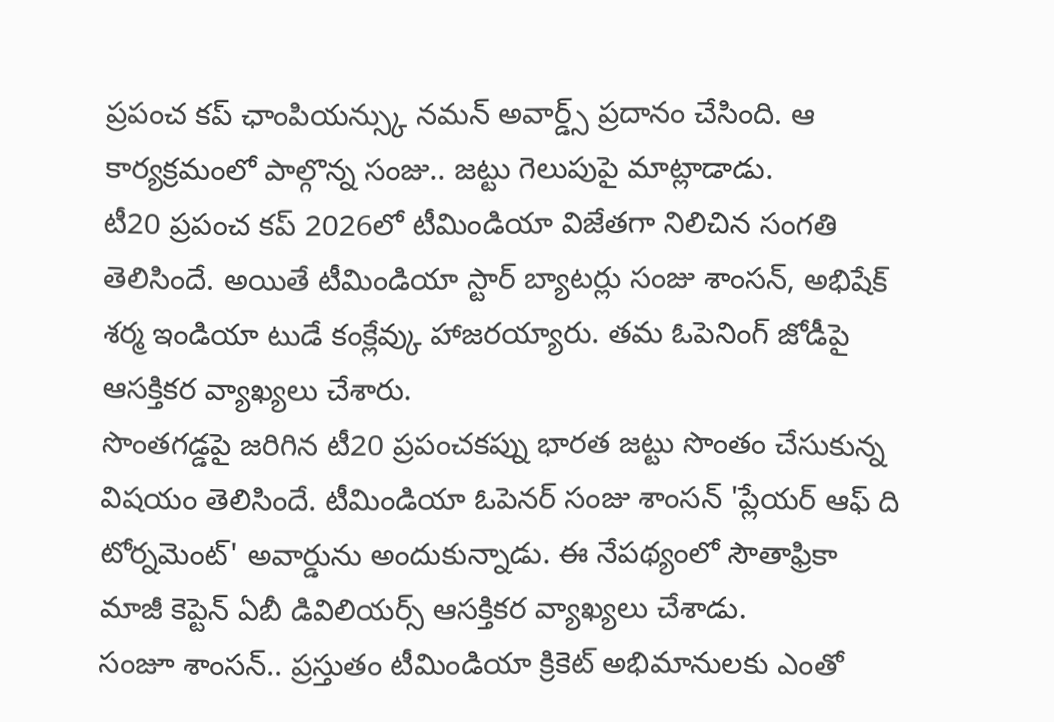ప్రపంచ కప్ ఛాంపియన్స్కు నమన్ అవార్డ్స్ ప్రదానం చేసింది. ఆ కార్యక్రమంలో పాల్గొన్న సంజు.. జట్టు గెలుపుపై మాట్లాడాడు.
టీ20 ప్రపంచ కప్ 2026లో టీమిండియా విజేతగా నిలిచిన సంగతి తెలిసిందే. అయితే టీమిండియా స్టార్ బ్యాటర్లు సంజు శాంసన్, అభిషేక్ శర్మ ఇండియా టుడే కంక్లేవ్కు హాజరయ్యారు. తమ ఓపెనింగ్ జోడీపై ఆసక్తికర వ్యాఖ్యలు చేశారు.
సొంతగడ్డపై జరిగిన టీ20 ప్రపంచకప్ను భారత జట్టు సొంతం చేసుకున్న విషయం తెలిసిందే. టీమిండియా ఓపెనర్ సంజు శాంసన్ 'ప్లేయర్ ఆఫ్ ది టోర్నమెంట్' అవార్డును అందుకున్నాడు. ఈ నేపథ్యంలో సౌతాఫ్రికా మాజీ కెప్టెన్ ఏబీ డివిలియర్స్ ఆసక్తికర వ్యాఖ్యలు చేశాడు.
సంజూ శాంసన్.. ప్రస్తుతం టీమిండియా క్రికెట్ అభిమానులకు ఎంతో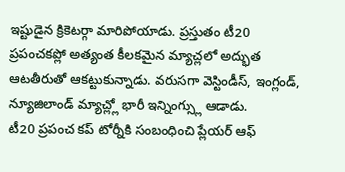ఇష్టుడైన క్రికెటర్గా మారిపోయాడు. ప్రస్తుతం టీ20 ప్రపంచకప్లో అత్యంత కీలకమైన మ్యాచ్లలో అద్భుత ఆటతీరుతో ఆకట్టుకున్నాడు. వరుసగా వెస్టిండీస్, ఇంగ్లండ్, న్యూజిలాండ్ మ్యాచ్ల్లో భారీ ఇన్నింగ్స్లు ఆడాడు.
టీ20 ప్రపంచ కప్ టోర్నీకి సంబంధించి ప్లేయర్ ఆఫ్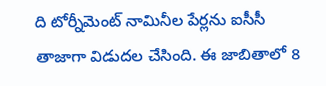ది టోర్నీమెంట్ నామినీల పేర్లను ఐసీసీ తాజాగా విడుదల చేసింది. ఈ జాబితాలో 8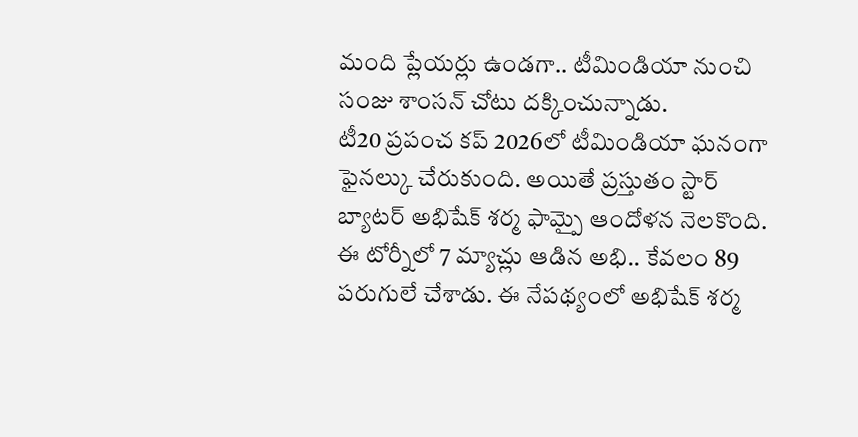మంది ప్లేయర్లు ఉండగా.. టీమిండియా నుంచి సంజు శాంసన్ చోటు దక్కించున్నాడు.
టీ20 ప్రపంచ కప్ 2026లో టీమిండియా ఘనంగా ఫైనల్కు చేరుకుంది. అయితే ప్రస్తుతం స్టార్ బ్యాటర్ అభిషేక్ శర్మ ఫామ్పై ఆందోళన నెలకొంది. ఈ టోర్నీలో 7 మ్యాచ్లు ఆడిన అభి.. కేవలం 89 పరుగులే చేశాడు. ఈ నేపథ్యంలో అభిషేక్ శర్మ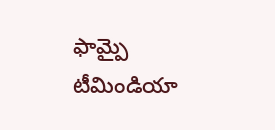ఫామ్పై టీమిండియా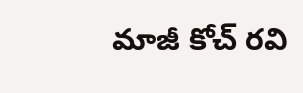మాజీ కోచ్ రవి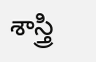శాస్త్రి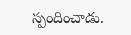స్పందించాడు.